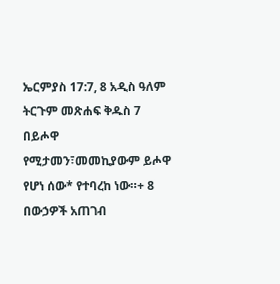ኤርምያስ 17:7, 8 አዲስ ዓለም ትርጉም መጽሐፍ ቅዱስ 7 በይሖዋ የሚታመን፣መመኪያውም ይሖዋ የሆነ ሰው* የተባረከ ነው።+ 8 በውኃዎች አጠገብ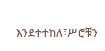እንደተተከለ፣ሥሮቹን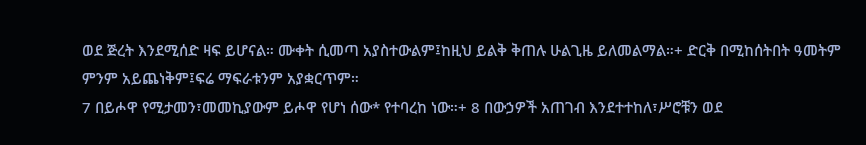ወደ ጅረት እንደሚሰድ ዛፍ ይሆናል። ሙቀት ሲመጣ አያስተውልም፤ከዚህ ይልቅ ቅጠሉ ሁልጊዜ ይለመልማል።+ ድርቅ በሚከሰትበት ዓመትም ምንም አይጨነቅም፤ፍሬ ማፍራቱንም አያቋርጥም።
7 በይሖዋ የሚታመን፣መመኪያውም ይሖዋ የሆነ ሰው* የተባረከ ነው።+ 8 በውኃዎች አጠገብ እንደተተከለ፣ሥሮቹን ወደ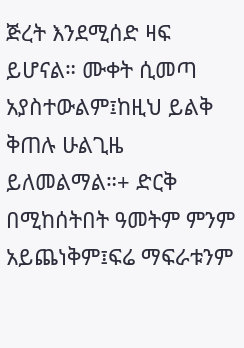ጅረት እንደሚሰድ ዛፍ ይሆናል። ሙቀት ሲመጣ አያስተውልም፤ከዚህ ይልቅ ቅጠሉ ሁልጊዜ ይለመልማል።+ ድርቅ በሚከሰትበት ዓመትም ምንም አይጨነቅም፤ፍሬ ማፍራቱንም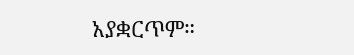አያቋርጥም።